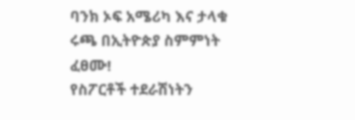ባንክ ኦፍ አሜሪካ እና ታላቁ ሩጫ በኢትዮጵያ ስምምነት ፈፀሙ!
የስፖርቶች ተደራሽነትን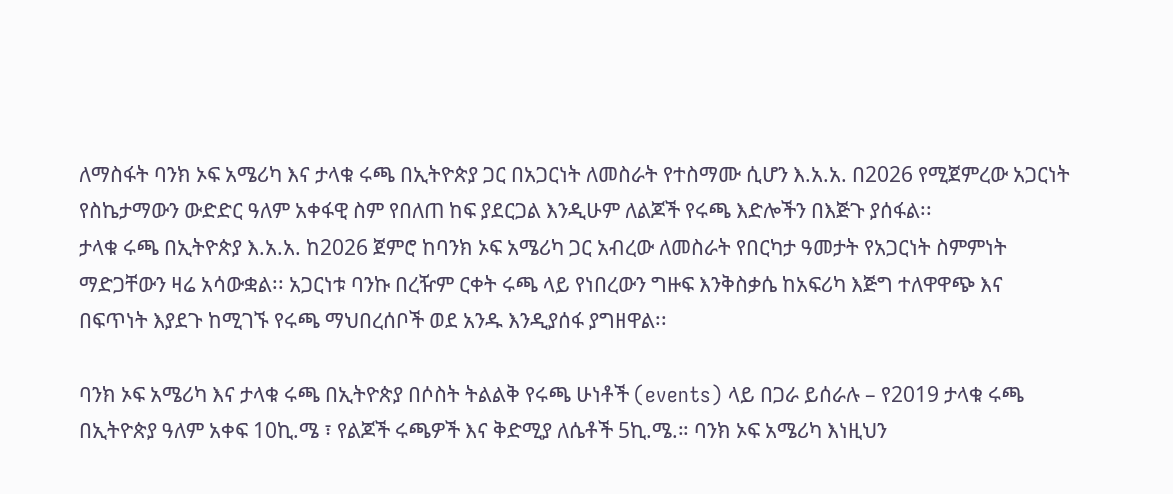ለማስፋት ባንክ ኦፍ አሜሪካ እና ታላቁ ሩጫ በኢትዮጵያ ጋር በአጋርነት ለመስራት የተስማሙ ሲሆን እ.አ.አ. በ2026 የሚጀምረው አጋርነት የስኬታማውን ውድድር ዓለም አቀፋዊ ስም የበለጠ ከፍ ያደርጋል እንዲሁም ለልጆች የሩጫ እድሎችን በእጅጉ ያሰፋል፡፡
ታላቁ ሩጫ በኢትዮጵያ እ.አ.አ. ከ2026 ጀምሮ ከባንክ ኦፍ አሜሪካ ጋር አብረው ለመስራት የበርካታ ዓመታት የአጋርነት ስምምነት ማድጋቸውን ዛሬ አሳውቋል፡፡ አጋርነቱ ባንኩ በረዥም ርቀት ሩጫ ላይ የነበረውን ግዙፍ እንቅስቃሴ ከአፍሪካ እጅግ ተለዋዋጭ እና በፍጥነት እያደጉ ከሚገኙ የሩጫ ማህበረሰቦች ወደ አንዱ እንዲያሰፋ ያግዘዋል፡፡

ባንክ ኦፍ አሜሪካ እና ታላቁ ሩጫ በኢትዮጵያ በሶስት ትልልቅ የሩጫ ሁነቶች (events) ላይ በጋራ ይሰራሉ – የ2019 ታላቁ ሩጫ በኢትዮጵያ ዓለም አቀፍ 10ኪ.ሜ ፣ የልጆች ሩጫዎች እና ቅድሚያ ለሴቶች 5ኪ.ሜ.። ባንክ ኦፍ አሜሪካ እነዚህን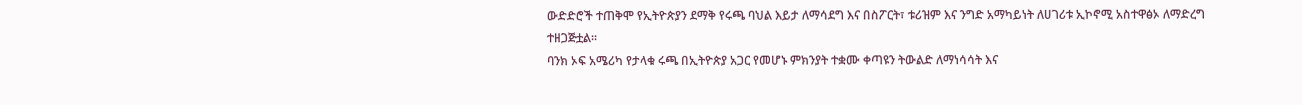ውድድሮች ተጠቅሞ የኢትዮጵያን ደማቅ የሩጫ ባህል እይታ ለማሳደግ እና በስፖርት፣ ቱሪዝም እና ንግድ አማካይነት ለሀገሪቱ ኢኮኖሚ አስተዋፅኦ ለማድረግ ተዘጋጅቷል፡፡
ባንክ ኦፍ አሜሪካ የታላቁ ሩጫ በኢትዮጵያ አጋር የመሆኑ ምክንያት ተቋሙ ቀጣዩን ትውልድ ለማነሳሳት እና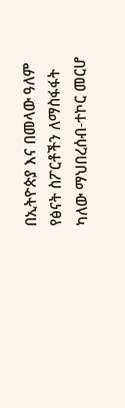በኢትዮጵያ እና በመላው ዓለም የፅናት ስፖርቶችን ለማስፋፋት ካለው ማህበረሰብ-ተኮር መርሆ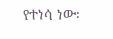የተነሳ ነው፡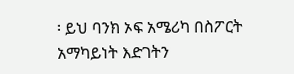፡ ይህ ባንክ ኦፍ አሜሪካ በስፖርት አማካይነት እድገትን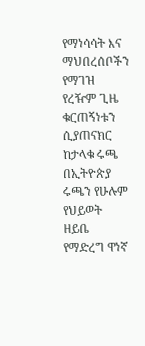የማነሳሳት እና ማህበረሰቦችን የማገዝ የረዥም ጊዜ ቁርጠኝነቱን ሲያጠናክር ከታላቁ ሩጫ በኢትዮጵያ ሩጫን የሁሉም የህይወት ዘይቤ የማድረግ ዋነኛ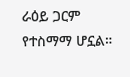ራዕይ ጋርም የተስማማ ሆኗል።